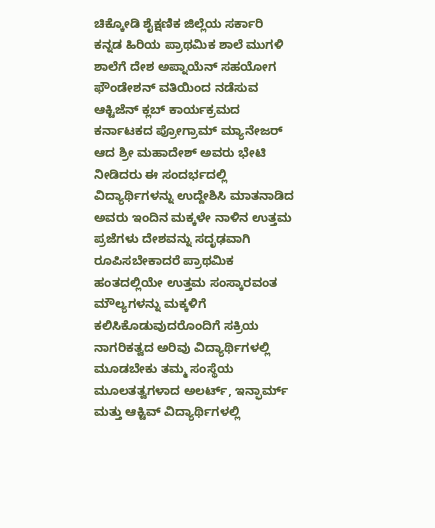ಚಿಕ್ಕೋಡಿ ಶೈಕ್ಷಣಿಕ ಜಿಲ್ಲೆಯ ಸರ್ಕಾರಿ ಕನ್ನಡ ಹಿರಿಯ ಪ್ರಾಥಮಿಕ ಶಾಲೆ ಮುಗಳಿ ಶಾಲೆಗೆ ದೇಶ ಅಪ್ನಾಯೆನ್ ಸಹಯೋಗ ಫೌಂಡೇಶನ್ ವತಿಯಿಂದ ನಡೆಸುವ ಆಕ್ಟಿಜೆನ್ ಕ್ಲಬ್ ಕಾರ್ಯಕ್ರಮದ ಕರ್ನಾಟಕದ ಪ್ರೋಗ್ರಾಮ್ ಮ್ಯಾನೇಜರ್ ಆದ ಶ್ರೀ ಮಹಾದೇಶ್ ಅವರು ಭೇಟಿ ನೀಡಿದರು ಈ ಸಂದರ್ಭದಲ್ಲಿ ವಿದ್ಯಾರ್ಥಿಗಳನ್ನು ಉದ್ದೇಶಿಸಿ ಮಾತನಾಡಿದ ಅವರು ಇಂದಿನ ಮಕ್ಕಳೇ ನಾಳಿನ ಉತ್ತಮ ಪ್ರಜೆಗಳು ದೇಶವನ್ನು ಸದೃಢವಾಗಿ ರೂಪಿಸಬೇಕಾದರೆ ಪ್ರಾಥಮಿಕ ಹಂತದಲ್ಲಿಯೇ ಉತ್ತಮ ಸಂಸ್ಕಾರವಂತ ಮೌಲ್ಯಗಳನ್ನು ಮಕ್ಕಳಿಗೆ ಕಲಿಸಿಕೊಡುವುದರೊಂದಿಗೆ ಸಕ್ರಿಯ ನಾಗರಿಕತ್ವದ ಅರಿವು ವಿದ್ಯಾರ್ಥಿಗಳಲ್ಲಿ ಮೂಡಬೇಕು ತಮ್ಮ ಸಂಸ್ಥೆಯ ಮೂಲತತ್ವಗಳಾದ ಅಲರ್ಟ್, ಇನ್ಫಾರ್ಮ್ ಮತ್ತು ಆಕ್ಟಿವ್ ವಿದ್ಯಾರ್ಥಿಗಳಲ್ಲಿ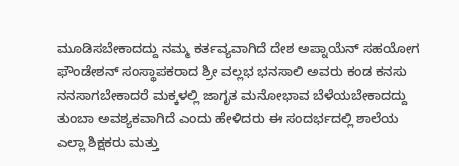ಮೂಡಿಸಬೇಕಾದದ್ದು ನಮ್ಮ ಕರ್ತವ್ಯವಾಗಿದೆ ದೇಶ ಅಪ್ನಾಯೆನ್ ಸಹಯೋಗ ಫೌಂಡೇಶನ್ ಸಂಸ್ಥಾಪಕರಾದ ಶ್ರೀ ವಲ್ಲಭ ಭನಸಾಲಿ ಅವರು ಕಂಡ ಕನಸು ನನಸಾಗಬೇಕಾದರೆ ಮಕ್ಕಳಲ್ಲಿ ಜಾಗೃತ ಮನೋಭಾವ ಬೆಳೆಯಬೇಕಾದದ್ದು ತುಂಬಾ ಅವಶ್ಯಕವಾಗಿದೆ ಎಂದು ಹೇಳಿದರು ಈ ಸಂದರ್ಭದಲ್ಲಿ ಶಾಲೆಯ ಎಲ್ಲಾ ಶಿಕ್ಷಕರು ಮತ್ತು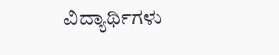ವಿದ್ಯಾರ್ಥಿಗಳು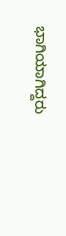ಭಾಗಿಯಾಗಿದ್ದರು